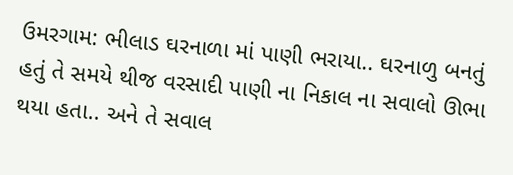ઉમરગામ: ભીલાડ ઘરનાળા માં પાણી ભરાયા.. ઘરનાળુ બનતું હતું તે સમયે થીજ વરસાદી પાણી ના નિકાલ ના સવાલો ઊભા થયા હતા.. અને તે સવાલ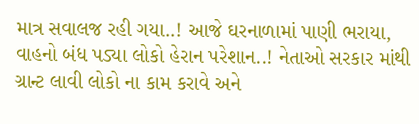માત્ર સવાલજ રહી ગયા..! આજે ઘરનાળામાં પાણી ભરાયા, વાહનો બંધ પડ્યા લોકો હેરાન પરેશાન..! નેતાઓ સરકાર માંથી ગ્રાન્ટ લાવી લોકો ના કામ કરાવે અને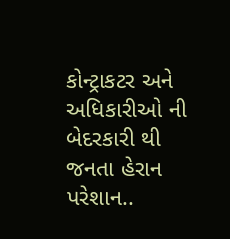કોન્ટ્રાકટર અને અધિકારીઓ ની બેદરકારી થી જનતા હેરાન પરેશાન..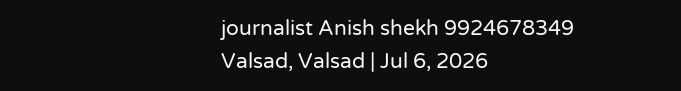journalist Anish shekh 9924678349
Valsad, Valsad | Jul 6, 2026